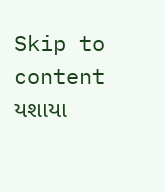Skip to content
યશાયા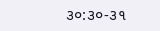૩૦:૩૦-૩૧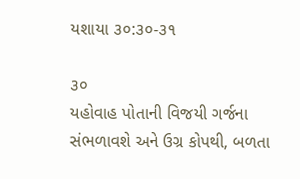યશાયા ૩૦:૩૦-૩૧

૩૦
યહોવાહ પોતાની વિજયી ગર્જના સંભળાવશે અને ઉગ્ર કોપથી, બળતા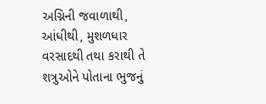અગ્નિની જવાળાથી, આંધીથી, મુશળધાર વરસાદથી તથા કરાથી તે શત્રુઓને પોતાના ભુજનું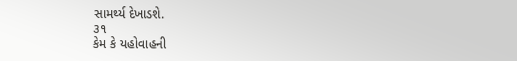સામર્થ્ય દેખાડશે.
૩૧
કેમ કે યહોવાહની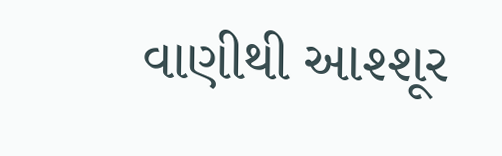વાણીથી આશ્શૂર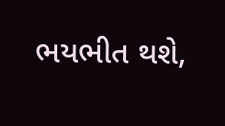ભયભીત થશે,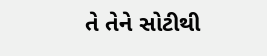તે તેને સોટીથી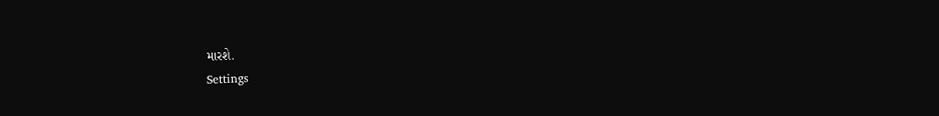મારશે.
Settings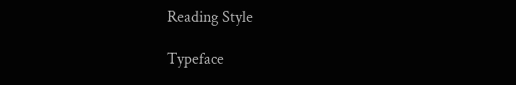Reading Style

Typeface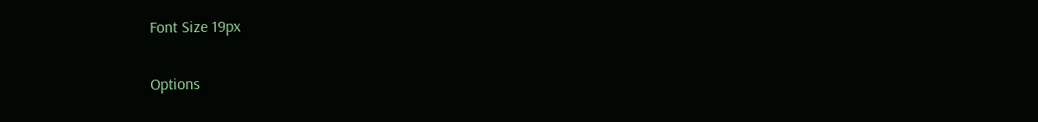Font Size 19px

Options